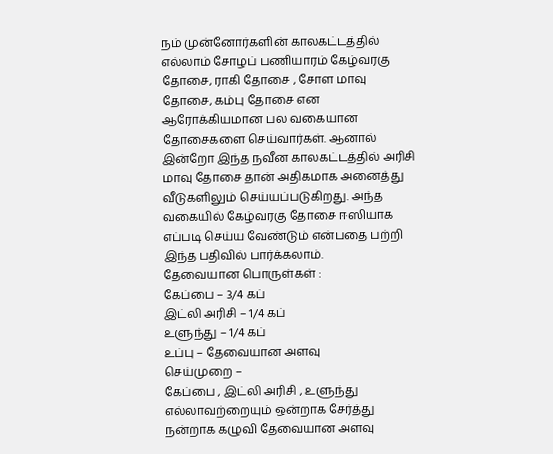நம் முன்னோர்களின் காலகட்டத்தில் எல்லாம் சோழப் பணியாரம் கேழ்வரகு தோசை, ராகி தோசை , சோள மாவு தோசை, கம்பு தோசை என ஆரோக்கியமான பல வகையான தோசைகளை செய்வார்கள். ஆனால் இன்றோ இந்த நவீன காலகட்டத்தில் அரிசி மாவு தோசை தான் அதிகமாக அனைத்து வீடுகளிலும் செய்யப்படுகிறது. அந்த வகையில் கேழ்வரகு தோசை ஈஸியாக எப்படி செய்ய வேண்டும் என்பதை பற்றி இந்த பதிவில் பார்க்கலாம்.
தேவையான பொருள்கள் :
கேப்பை – 3/4 கப்
இட்லி அரிசி – 1/4 கப்
உளுந்து – 1/4 கப்
உப்பு – தேவையான அளவு
செய்முறை –
கேப்பை , இட்லி அரிசி , உளுந்து எல்லாவற்றையும் ஒன்றாக சேர்த்து நன்றாக கழுவி தேவையான அளவு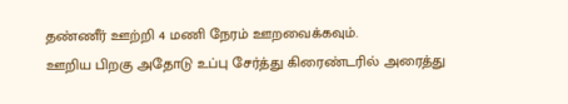தண்ணீர் ஊற்றி 4 மணி நேரம் ஊறவைக்கவும்.
ஊறிய பிறகு அதோடு உப்பு சேர்த்து கிரைண்டரில் அரைத்து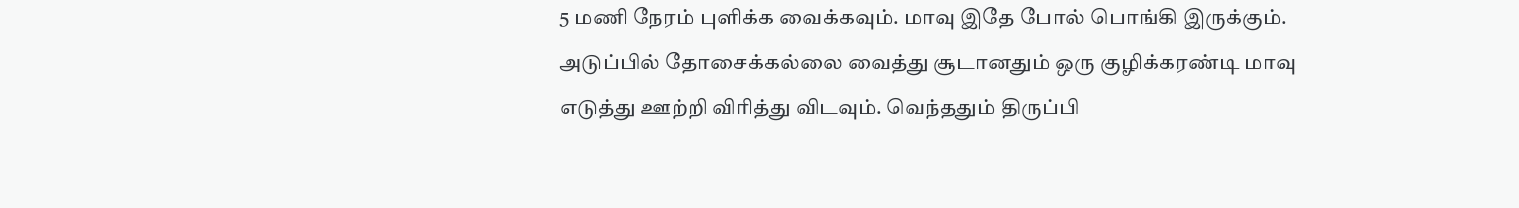5 மணி நேரம் புளிக்க வைக்கவும். மாவு இதே போல் பொங்கி இருக்கும்.
அடுப்பில் தோசைக்கல்லை வைத்து சூடானதும் ஒரு குழிக்கரண்டி மாவு எடுத்து ஊற்றி விரித்து விடவும். வெந்ததும் திருப்பி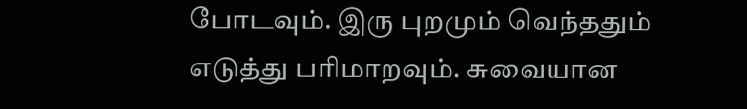போடவும். இரு புறமும் வெந்ததும் எடுத்து பரிமாறவும். சுவையான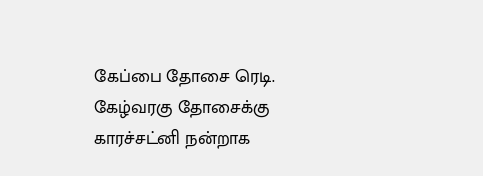கேப்பை தோசை ரெடி.
கேழ்வரகு தோசைக்கு காரச்சட்னி நன்றாக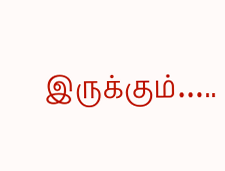இருக்கும்…..